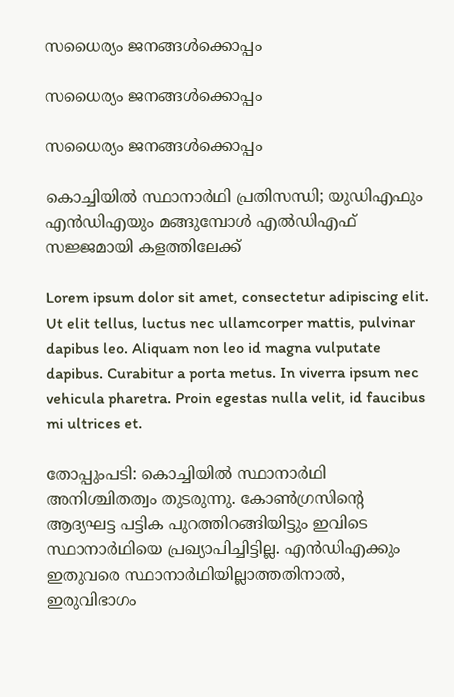സധൈര്യം ജനങ്ങൾക്കൊപ്പം

സധൈര്യം ജനങ്ങൾക്കൊപ്പം

സധൈര്യം ജനങ്ങൾക്കൊപ്പം

കൊച്ചിയിൽ സ്ഥാനാർഥി പ്രതിസന്ധി; യുഡിഎഫും എൻഡിഎയും മങ്ങുമ്പോൾ എൽഡിഎഫ് സജ്ജമായി കളത്തിലേക്ക്

Lorem ipsum dolor sit amet, consectetur adipiscing elit. Ut elit tellus, luctus nec ullamcorper mattis, pulvinar dapibus leo. Aliquam non leo id magna vulputate dapibus. Curabitur a porta metus. In viverra ipsum nec vehicula pharetra. Proin egestas nulla velit, id faucibus mi ultrices et.

തോപ്പുംപടി: കൊച്ചിയിൽ സ്ഥാനാർഥി അനിശ്ചിതത്വം തുടരുന്നു. കോൺഗ്രസിന്റെ ആദ്യഘട്ട പട്ടിക പുറത്തിറങ്ങിയിട്ടും ഇവിടെ സ്ഥാനാർഥിയെ പ്രഖ്യാപിച്ചിട്ടില്ല. എൻഡിഎക്കും ഇതുവരെ സ്ഥാനാർഥിയില്ലാത്തതിനാൽ, ഇരുവിഭാഗം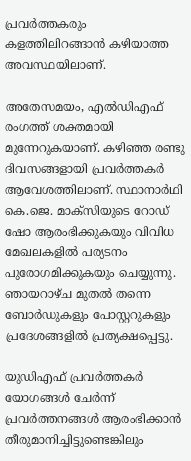പ്രവർത്തകരും കളത്തിലിറങ്ങാൻ കഴിയാത്ത അവസ്ഥയിലാണ്.

അതേസമയം, എൽഡിഎഫ് രംഗത്ത് ശക്തമായി മുന്നേറുകയാണ്. കഴിഞ്ഞ രണ്ടു ദിവസങ്ങളായി പ്രവർത്തകർ ആവേശത്തിലാണ്. സ്ഥാനാർഥി കെ.ജെ. മാക്‌സിയുടെ റോഡ് ഷോ ആരംഭിക്കുകയും വിവിധ മേഖലകളിൽ പര്യടനം പുരോഗമിക്കുകയും ചെയ്യുന്നു. ഞായറാഴ്ച മുതൽ തന്നെ ബോർഡുകളും പോസ്റ്ററുകളും പ്രദേശങ്ങളിൽ പ്രത്യക്ഷപ്പെട്ടു.

യുഡിഎഫ് പ്രവർത്തകർ യോഗങ്ങൾ ചേർന്ന് പ്രവർത്തനങ്ങൾ ആരംഭിക്കാൻ തീരുമാനിച്ചിട്ടുണ്ടെങ്കിലും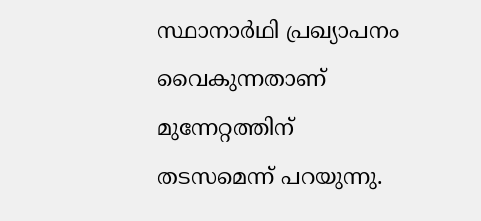സ്ഥാനാർഥി പ്രഖ്യാപനം വൈകുന്നതാണ് മുന്നേറ്റത്തിന് തടസമെന്ന് പറയുന്നു.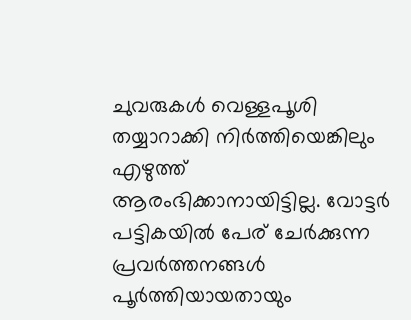ചുവരുകൾ വെള്ളപൂശി തയ്യാറാക്കി നിർത്തിയെങ്കിലും എഴുത്ത് ആരംഭിക്കാനായിട്ടില്ല. വോട്ടർ പട്ടികയിൽ പേര് ചേർക്കുന്ന പ്രവർത്തനങ്ങൾ പൂർത്തിയായതായും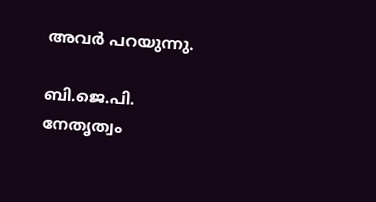അവർ പറയുന്നു.

ബി.ജെ.പി. നേതൃത്വം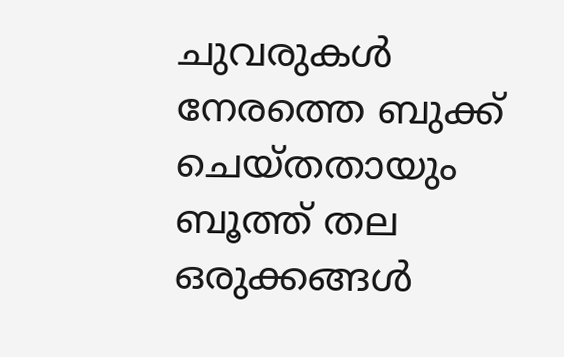ചുവരുകൾ നേരത്തെ ബുക്ക് ചെയ്തതായും ബൂത്ത് തല ഒരുക്കങ്ങൾ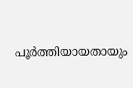പൂർത്തിയായതായും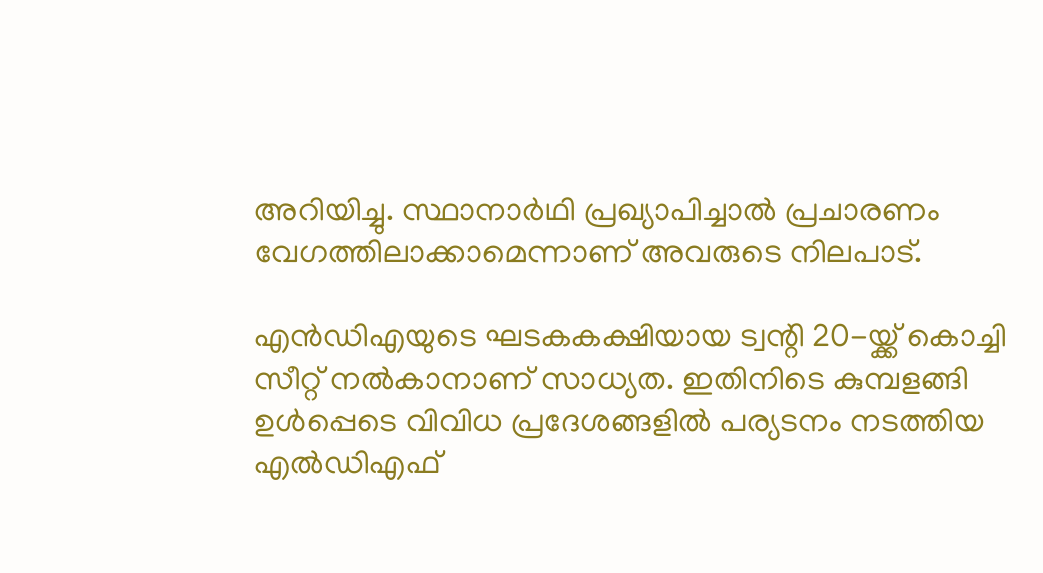അറിയിച്ചു. സ്ഥാനാർഥി പ്രഖ്യാപിച്ചാൽ പ്രചാരണം വേഗത്തിലാക്കാമെന്നാണ് അവരുടെ നിലപാട്.

എൻഡിഎയുടെ ഘടകകക്ഷിയായ ട്വന്റി 20-യ്ക്ക് കൊച്ചി സീറ്റ് നൽകാനാണ് സാധ്യത. ഇതിനിടെ കുമ്പളങ്ങി ഉൾപ്പെടെ വിവിധ പ്രദേശങ്ങളിൽ പര്യടനം നടത്തിയ എൽഡിഎഫ്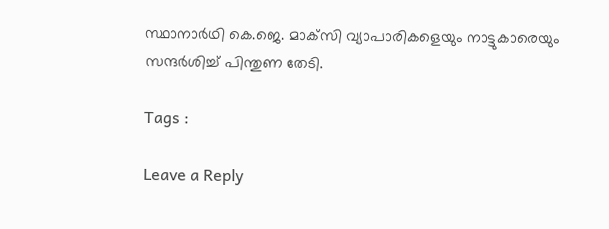സ്ഥാനാർഥി കെ.ജെ. മാക്‌സി വ്യാപാരികളെയും നാട്ടുകാരെയും സന്ദർശിച്ച് പിന്തുണ തേടി.

Tags :

Leave a Reply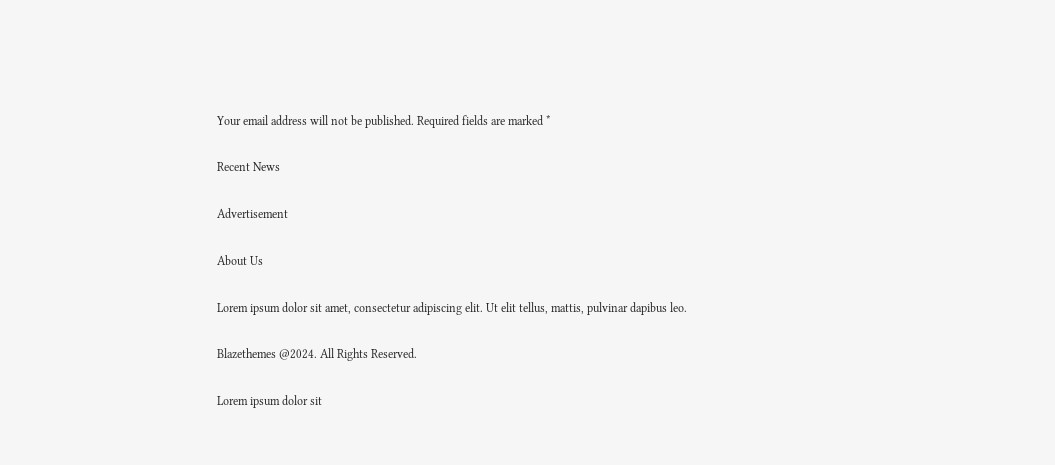Your email address will not be published. Required fields are marked *

Recent News

Advertisement

About Us

Lorem ipsum dolor sit amet, consectetur adipiscing elit. Ut elit tellus, mattis, pulvinar dapibus leo.

Blazethemes @2024. All Rights Reserved.

Lorem ipsum dolor sit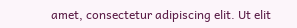amet, consectetur adipiscing elit. Ut elit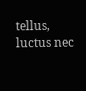tellus, luctus nec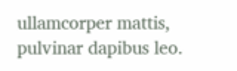ullamcorper mattis, pulvinar dapibus leo.